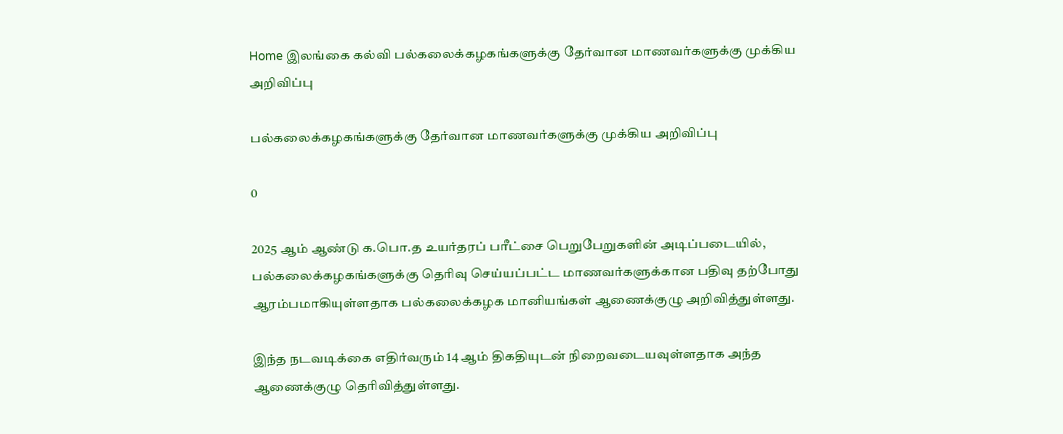Home இலங்கை கல்வி பல்கலைக்கழகங்களுக்கு தேர்வான மாணவர்களுக்கு முக்கிய அறிவிப்பு

பல்கலைக்கழகங்களுக்கு தேர்வான மாணவர்களுக்கு முக்கிய அறிவிப்பு

0

2025 ஆம் ஆண்டு க.பொ.த உயர்தரப் பரீட்சை பெறுபேறுகளின் அடிப்படையில், பல்கலைக்கழகங்களுக்கு தெரிவு செய்யப்பட்ட மாணவர்களுக்கான பதிவு தற்போது ஆரம்பமாகியுள்ளதாக பல்கலைக்கழக மானியங்கள் ஆணைக்குழு அறிவித்துள்ளது.

இந்த நடவடிக்கை எதிர்வரும் 14 ஆம் திகதியுடன் நிறைவடையவுள்ளதாக அந்த ஆணைக்குழு தெரிவித்துள்ளது.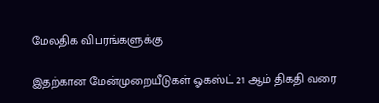மேலதிக விபரங்களுக்கு

இதற்கான மேன்முறையீடுகள் ஓகஸ்ட் 21 ஆம் திகதி வரை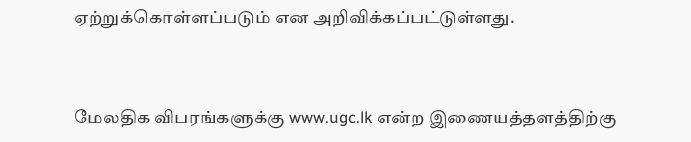ஏற்றுக்கொள்ளப்படும் என அறிவிக்கப்பட்டுள்ளது.



மேலதிக விபரங்களுக்கு www.ugc.lk என்ற இணையத்தளத்திற்கு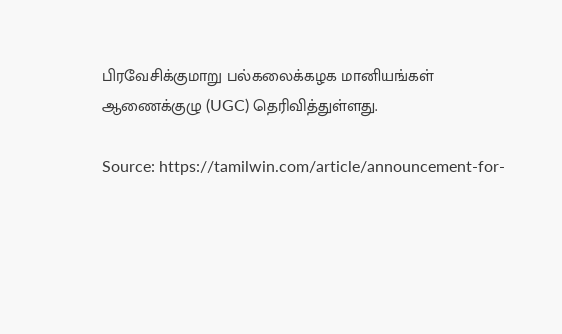பிரவேசிக்குமாறு பல்கலைக்கழக மானியங்கள் ஆணைக்குழு (UGC) தெரிவித்துள்ளது.

Source: https://tamilwin.com/article/announcement-for-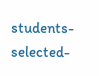students-selected-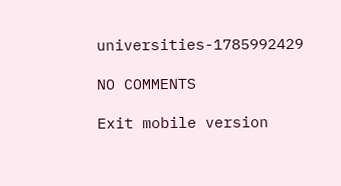universities-1785992429

NO COMMENTS

Exit mobile version